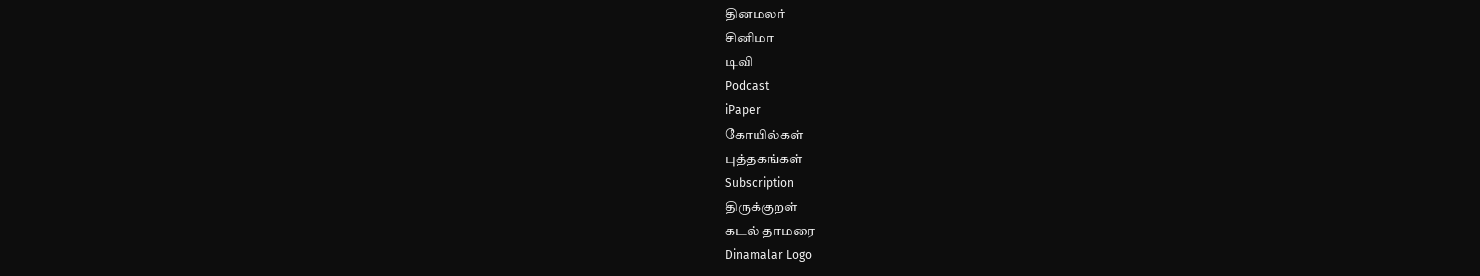தினமலர்
சினிமா
டிவி
Podcast
iPaper
கோயில்கள்
புத்தகங்கள்
Subscription
திருக்குறள்
கடல் தாமரை
Dinamalar Logo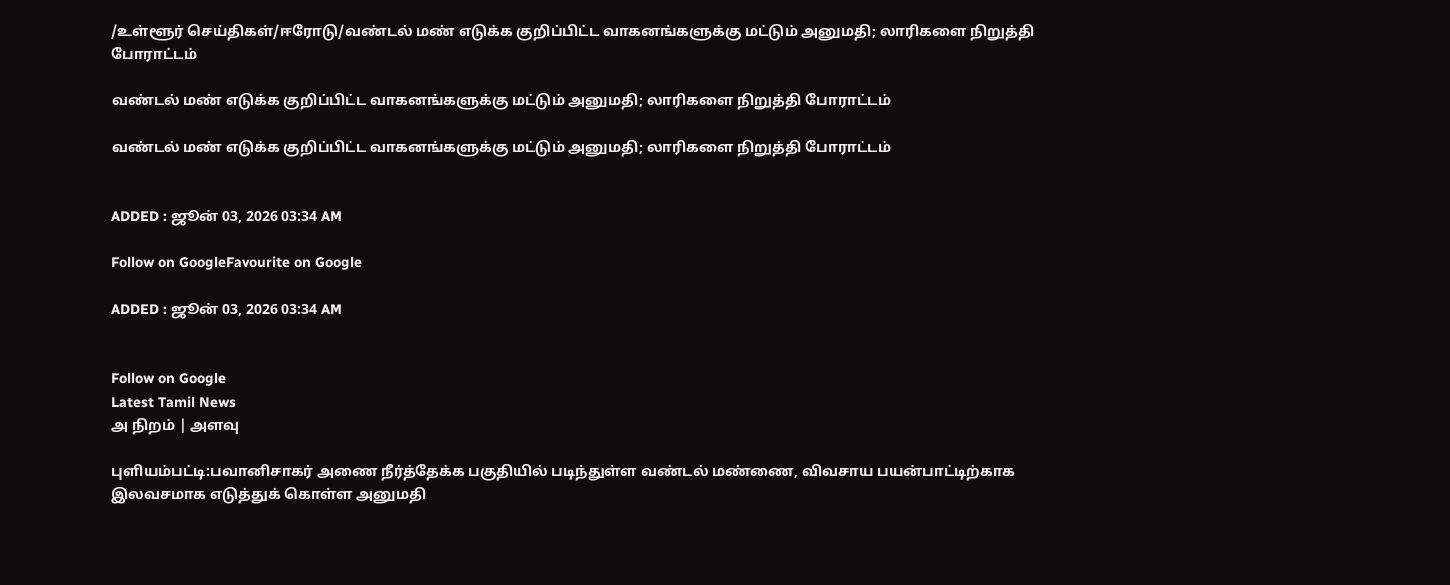/உள்ளூர் செய்திகள்/ஈரோடு/வண்டல் மண் எடுக்க குறிப்பிட்ட வாகனங்களுக்கு மட்டும் அனுமதி; லாரிகளை நிறுத்தி போராட்டம்

வண்டல் மண் எடுக்க குறிப்பிட்ட வாகனங்களுக்கு மட்டும் அனுமதி; லாரிகளை நிறுத்தி போராட்டம்

வண்டல் மண் எடுக்க குறிப்பிட்ட வாகனங்களுக்கு மட்டும் அனுமதி; லாரிகளை நிறுத்தி போராட்டம்


ADDED : ஜூன் 03, 2026 03:34 AM

Follow on GoogleFavourite on Google

ADDED : ஜூன் 03, 2026 03:34 AM


Follow on Google
Latest Tamil News
அ நிறம் | அளவு

புளியம்பட்டி:பவானிசாகர் அணை நீர்த்தேக்க பகுதியில் படிந்துள்ள வண்டல் மண்ணை, விவசாய பயன்பாட்டிற்காக இலவசமாக எடுத்துக் கொள்ள அனுமதி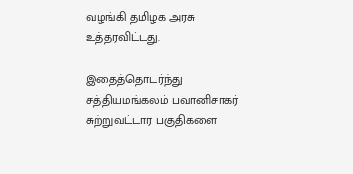வழங்கி தமிழக அரசு உத்தரவிட்டது.

இதைத்தொடர்ந்து சத்தியமங்கலம் பவானிசாகர் சுற்றுவட்டார பகுதிகளை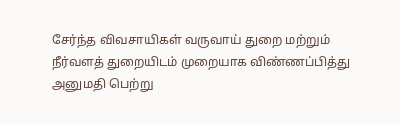சேர்ந்த விவசாயிகள் வருவாய் துறை மற்றும் நீர்வளத் துறையிடம் முறையாக விண்ணப்பித்து அனுமதி பெற்று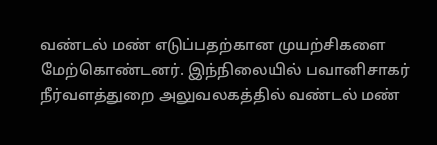வண்டல் மண் எடுப்பதற்கான முயற்சிகளை மேற்கொண்டனர். இந்நிலையில் பவானிசாகர் நீர்வளத்துறை அலுவலகத்தில் வண்டல் மண்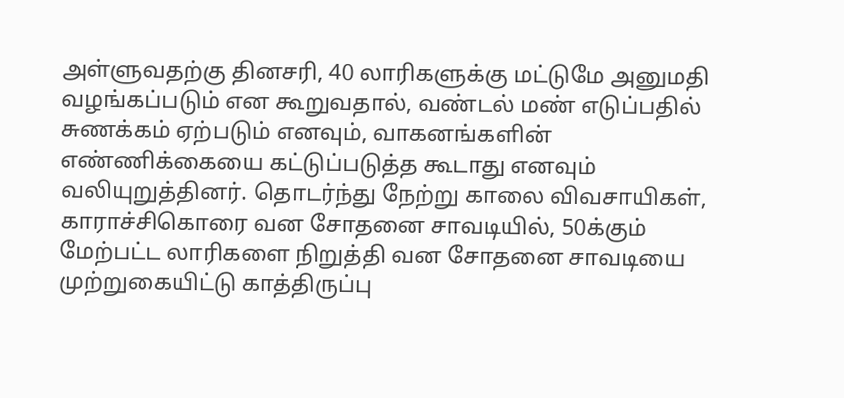அள்ளுவதற்கு தினசரி, 40 லாரிகளுக்கு மட்டுமே அனுமதி வழங்கப்படும் என கூறுவதால், வண்டல் மண் எடுப்பதில் சுணக்கம் ஏற்படும் எனவும், வாகனங்களின் எண்ணிக்கையை கட்டுப்படுத்த கூடாது எனவும் வலியுறுத்தினர். தொடர்ந்து நேற்று காலை விவசாயிகள், காராச்சிகொரை வன சோதனை சாவடியில், 50க்கும் மேற்பட்ட லாரிகளை நிறுத்தி வன சோதனை சாவடியை முற்றுகையிட்டு காத்திருப்பு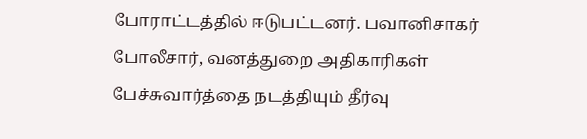போராட்டத்தில் ஈடுபட்டனர். பவானிசாகர் போலீசார், வனத்துறை அதிகாரிகள் பேச்சுவார்த்தை நடத்தியும் தீர்வு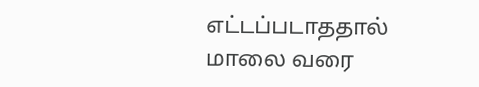எட்டப்படாததால் மாலை வரை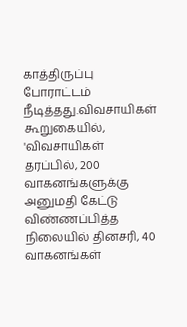காத்திருப்பு போராட்டம் நீடித்தது.விவசாயிகள் கூறுகையில், 'விவசாயிகள் தரப்பில், 200 வாகனங்களுக்கு அனுமதி கேட்டு விண்ணப்பித்த நிலையில் தினசரி, 40 வாகனங்கள்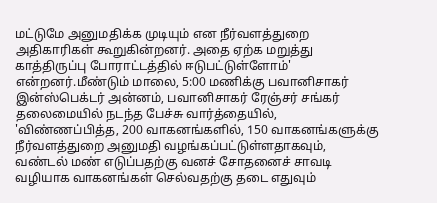மட்டுமே அனுமதிக்க முடியும் என நீர்வளத்துறை அதிகாரிகள் கூறுகின்றனர். அதை ஏற்க மறுத்து காத்திருப்பு போராட்டத்தில் ஈடுபட்டுள்ளோம்' என்றனர்.மீண்டும் மாலை, 5:00 மணிக்கு பவானிசாகர் இன்ஸ்பெக்டர் அன்னம், பவானிசாகர் ரேஞ்சர் சங்கர் தலைமையில் நடந்த பேச்சு வார்த்தையில், 'விண்ணப்பித்த, 200 வாகனங்களில், 150 வாகனங்களுக்கு நீர்வளத்துறை அனுமதி வழங்கப்பட்டுள்ளதாகவும், வண்டல் மண் எடுப்பதற்கு வனச் சோதனைச் சாவடி வழியாக வாகனங்கள் செல்வதற்கு தடை எதுவும்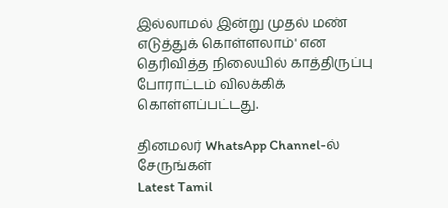இல்லாமல் இன்று முதல் மண் எடுத்துக் கொள்ளலாம்' என தெரிவித்த நிலையில் காத்திருப்பு போராட்டம் விலக்கிக் கொள்ளப்பட்டது.

தினமலர் WhatsApp Channel-ல் சேருங்கள்
Latest Tamil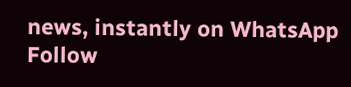news, instantly on WhatsApp
Follow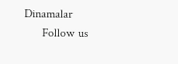Dinamalar
      Follow us